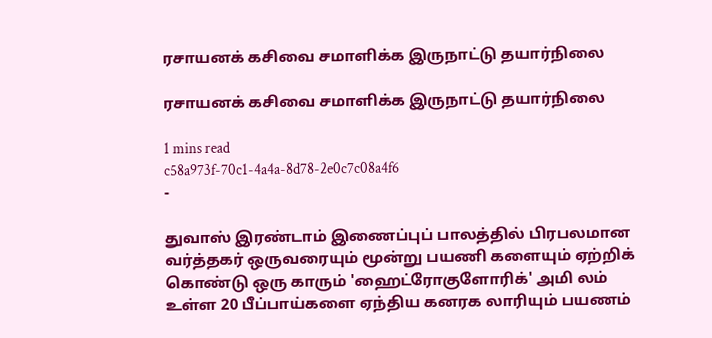ரசாயனக் கசிவை சமாளிக்க இருநாட்டு தயார்நிலை

ரசாயனக் கசிவை சமாளிக்க இருநாட்டு தயார்நிலை

1 mins read
c58a973f-70c1-4a4a-8d78-2e0c7c08a4f6
-

துவாஸ் இரண்டாம் இணைப்புப் பாலத்தில் பிரபலமான வர்த்தகர் ஒருவரையும் மூன்று பயணி களையும் ஏற்றிக் கொண்டு ஒரு காரும் 'ஹைட்ரோகுளோரிக்' அமி லம் உள்ள 20 பீப்பாய்களை ஏந்திய கனரக லாரியும் பயணம்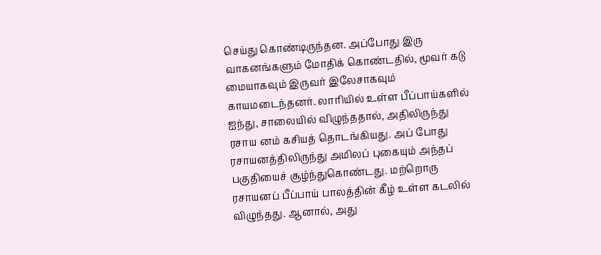செய்து கொண்டிருந்தன. அப்போது இரு வாகனங்களும் மோதிக் கொண்டதில், மூவர் கடு மையாகவும் இருவர் இலேசாகவும் காயமடைந்தனர். லாரியில் உள்ள பீப்பாய்களில் ஐந்து, சாலையில் விழுந்ததால், அதிலிருந்து ரசாய னம் கசியத் தொடங்கியது. அப் போது ரசாயனத்திலிருந்து அமிலப் புகையும் அந்தப் பகுதியைச் சூழ்ந்துகொண்டது. மற்றொரு ரசாயனப் பீப்பாய் பாலத்தின் கீழ் உள்ள கடலில் விழுந்தது. ஆனால், அது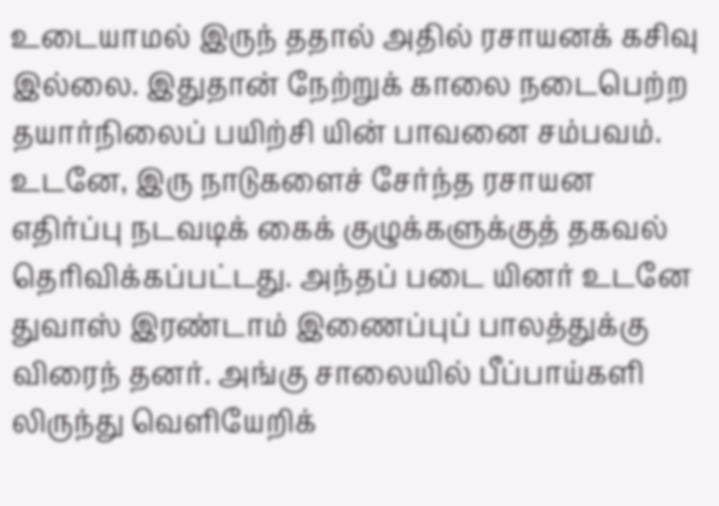உடையாமல் இருந் ததால் அதில் ரசாயனக் கசிவு இல்லை. இதுதான் நேற்றுக் காலை நடைபெற்ற தயார்நிலைப் பயிற்சி யின் பாவனை சம்பவம். உடனே, இரு நாடுகளைச் சேர்ந்த ரசாயன எதிர்ப்பு நடவடிக் கைக் குழுக்களுக்குத் தகவல் தெரிவிக்கப்பட்டது. அந்தப் படை யினர் உடனே துவாஸ் இரண்டாம் இணைப்புப் பாலத்துக்கு விரைந் தனர். அங்கு சாலையில் பீப்பாய்களி லிருந்து வெளியேறிக்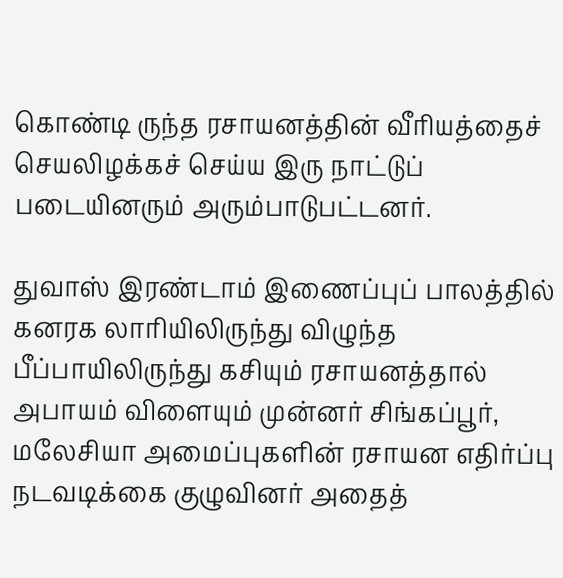கொண்டி ருந்த ரசாயனத்தின் வீரியத்தைச் செயலிழக்கச் செய்ய இரு நாட்டுப் படையினரும் அரும்பாடுபட்டனர்.

துவாஸ் இரண்டாம் இணைப்புப் பாலத்தில் கனரக லாரியிலிருந்து விழுந்த பீப்பாயிலிருந்து கசியும் ரசாயனத்தால் அபாயம் விளையும் முன்னர் சிங்கப்பூர், மலேசியா அமைப்புகளின் ரசாயன எதிர்ப்பு நடவடிக்கை குழுவினர் அதைத்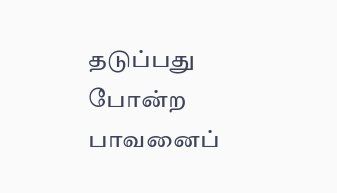தடுப்பது போன்ற பாவனைப்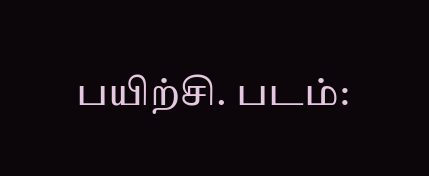பயிற்சி. படம்: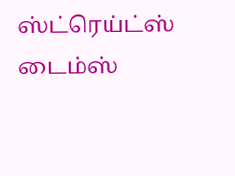ஸ்ட்ரெய்ட்ஸ் டைம்ஸ்